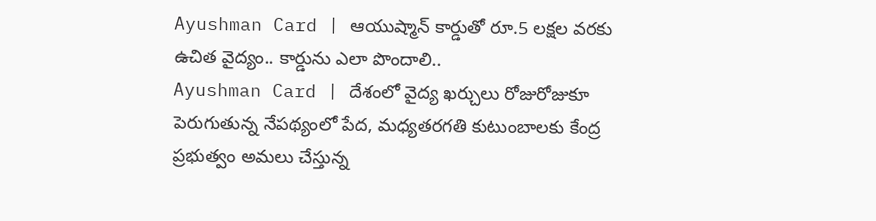Ayushman Card | ఆయుష్మాన్ కార్డుతో రూ.5 లక్షల వరకు ఉచిత వైద్యం.. కార్డును ఎలా పొందాలి..
Ayushman Card | దేశంలో వైద్య ఖర్చులు రోజురోజుకూ పెరుగుతున్న నేపథ్యంలో పేద, మధ్యతరగతి కుటుంబాలకు కేంద్ర ప్రభుత్వం అమలు చేస్తున్న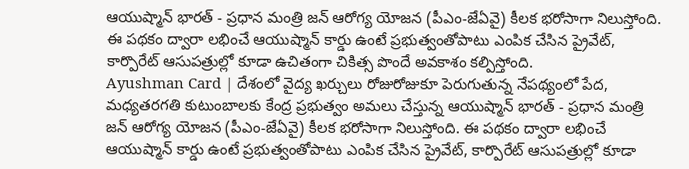ఆయుష్మాన్ భారత్ - ప్రధాన మంత్రి జన్ ఆరోగ్య యోజన (పీఎం-జేఏవై) కీలక భరోసాగా నిలుస్తోంది. ఈ పథకం ద్వారా లభించే ఆయుష్మాన్ కార్డు ఉంటే ప్రభుత్వంతోపాటు ఎంపిక చేసిన ప్రైవేట్, కార్పొరేట్ ఆసుపత్రుల్లో కూడా ఉచితంగా చికిత్స పొందే అవకాశం కల్పిస్తోంది.
Ayushman Card | దేశంలో వైద్య ఖర్చులు రోజురోజుకూ పెరుగుతున్న నేపథ్యంలో పేద, మధ్యతరగతి కుటుంబాలకు కేంద్ర ప్రభుత్వం అమలు చేస్తున్న ఆయుష్మాన్ భారత్ - ప్రధాన మంత్రి జన్ ఆరోగ్య యోజన (పీఎం-జేఏవై) కీలక భరోసాగా నిలుస్తోంది. ఈ పథకం ద్వారా లభించే ఆయుష్మాన్ కార్డు ఉంటే ప్రభుత్వంతోపాటు ఎంపిక చేసిన ప్రైవేట్, కార్పొరేట్ ఆసుపత్రుల్లో కూడా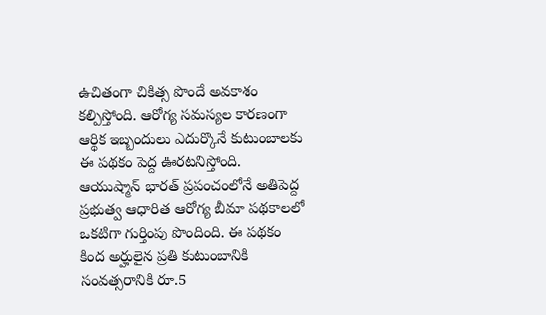ఉచితంగా చికిత్స పొందే అవకాశం కల్పిస్తోంది. ఆరోగ్య సమస్యల కారణంగా ఆర్థిక ఇబ్బందులు ఎదుర్కొనే కుటుంబాలకు ఈ పథకం పెద్ద ఊరటనిస్తోంది. ఆయుష్మాన్ భారత్ ప్రపంచంలోనే అతిపెద్ద ప్రభుత్వ ఆధారిత ఆరోగ్య బీమా పథకాలలో ఒకటిగా గుర్తింపు పొందింది. ఈ పథకం కింద అర్హులైన ప్రతి కుటుంబానికి సంవత్సరానికి రూ.5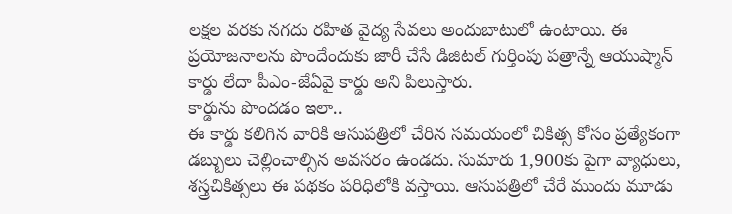లక్షల వరకు నగదు రహిత వైద్య సేవలు అందుబాటులో ఉంటాయి. ఈ ప్రయోజనాలను పొందేందుకు జారీ చేసే డిజిటల్ గుర్తింపు పత్రాన్నే ఆయుష్మాన్ కార్డు లేదా పీఎం-జేఏవై కార్డు అని పిలుస్తారు.
కార్డును పొందడం ఇలా..
ఈ కార్డు కలిగిన వారికి ఆసుపత్రిలో చేరిన సమయంలో చికిత్స కోసం ప్రత్యేకంగా డబ్బులు చెల్లించాల్సిన అవసరం ఉండదు. సుమారు 1,900కు పైగా వ్యాధులు, శస్త్రచికిత్సలు ఈ పథకం పరిధిలోకి వస్తాయి. ఆసుపత్రిలో చేరే ముందు మూడు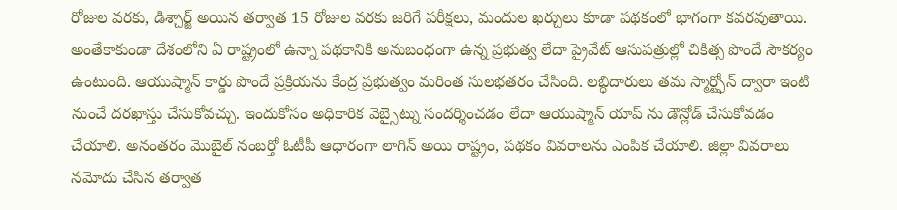రోజుల వరకు, డిశ్చార్జ్ అయిన తర్వాత 15 రోజుల వరకు జరిగే పరీక్షలు, మందుల ఖర్చులు కూడా పథకంలో భాగంగా కవరవుతాయి. అంతేకాకుండా దేశంలోని ఏ రాష్ట్రంలో ఉన్నా పథకానికి అనుబంధంగా ఉన్న ప్రభుత్వ లేదా ప్రైవేట్ ఆసుపత్రుల్లో చికిత్స పొందే సౌకర్యం ఉంటుంది. ఆయుష్మాన్ కార్డు పొందే ప్రక్రియను కేంద్ర ప్రభుత్వం మరింత సులభతరం చేసింది. లబ్ధిదారులు తమ స్మార్ట్ఫోన్ ద్వారా ఇంటి నుంచే దరఖాస్తు చేసుకోవచ్చు. ఇందుకోసం అధికారిక వెబ్సైట్ను సందర్శించడం లేదా ఆయుష్మాన్ యాప్ ను డౌన్లోడ్ చేసుకోవడం చేయాలి. అనంతరం మొబైల్ నంబర్తో ఓటీపీ ఆధారంగా లాగిన్ అయి రాష్ట్రం, పథకం వివరాలను ఎంపిక చేయాలి. జిల్లా వివరాలు నమోదు చేసిన తర్వాత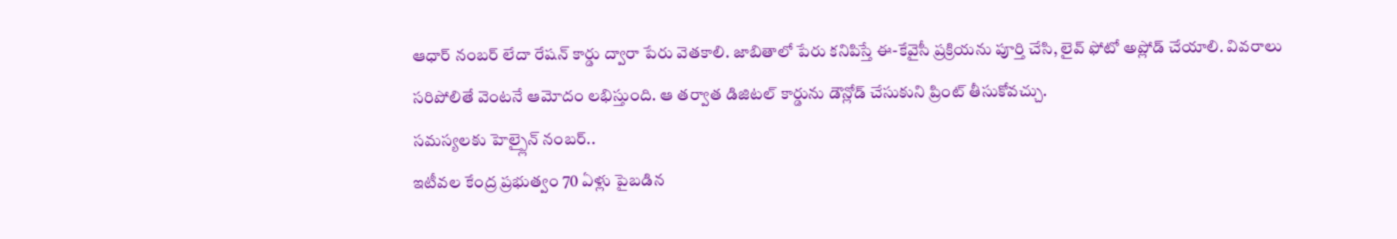ఆధార్ నంబర్ లేదా రేషన్ కార్డు ద్వారా పేరు వెతకాలి. జాబితాలో పేరు కనిపిస్తే ఈ-కేవైసీ ప్రక్రియను పూర్తి చేసి, లైవ్ ఫోటో అప్లోడ్ చేయాలి. వివరాలు సరిపోలితే వెంటనే ఆమోదం లభిస్తుంది. ఆ తర్వాత డిజిటల్ కార్డును డౌన్లోడ్ చేసుకుని ప్రింట్ తీసుకోవచ్చు.
సమస్యలకు హెల్ప్లైన్ నంబర్..
ఇటీవల కేంద్ర ప్రభుత్వం 70 ఏళ్లు పైబడిన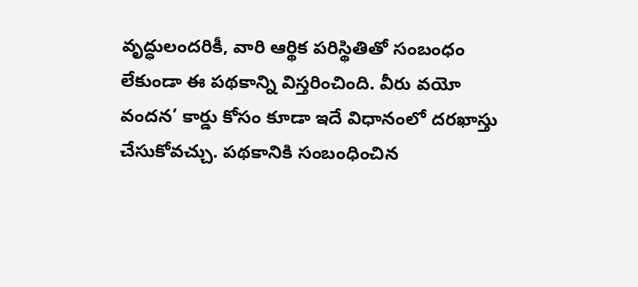వృద్ధులందరికీ, వారి ఆర్థిక పరిస్థితితో సంబంధం లేకుండా ఈ పథకాన్ని విస్తరించింది. వీరు వయో వందన’ కార్డు కోసం కూడా ఇదే విధానంలో దరఖాస్తు చేసుకోవచ్చు. పథకానికి సంబంధించిన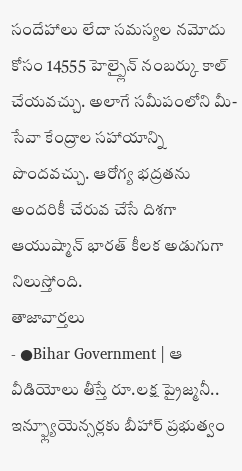సందేహాలు లేదా సమస్యల నమోదు కోసం 14555 హెల్ప్లైన్ నంబర్కు కాల్ చేయవచ్చు. అలాగే సమీపంలోని మీ-సేవా కేంద్రాల సహాయాన్ని పొందవచ్చు. ఆరోగ్య భద్రతను అందరికీ చేరువ చేసే దిశగా ఆయుష్మాన్ భారత్ కీలక అడుగుగా నిలుస్తోంది.
తాజావార్తలు
- ●Bihar Government | ఆ వీడియోలు తీస్తే రూ.లక్ష ప్రైజ్మనీ.. ఇన్ఫ్ల్యూయెన్సర్లకు బీహార్ ప్రభుత్వం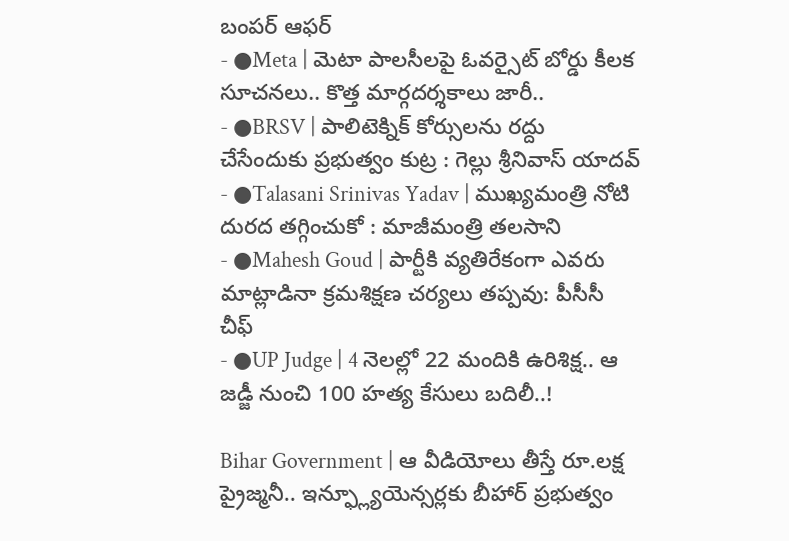బంపర్ ఆఫర్
- ●Meta | మెటా పాలసీలపై ఓవర్సైట్ బోర్డు కీలక సూచనలు.. కొత్త మార్గదర్శకాలు జారీ..
- ●BRSV | పాలిటెక్నిక్ కోర్సులను రద్దు చేసేందుకు ప్రభుత్వం కుట్ర : గెల్లు శ్రీనివాస్ యాదవ్
- ●Talasani Srinivas Yadav | ముఖ్యమంత్రి నోటి దురద తగ్గించుకో : మాజీమంత్రి తలసాని
- ●Mahesh Goud | పార్టీకి వ్యతిరేకంగా ఎవరు మాట్లాడినా క్రమశిక్షణ చర్యలు తప్పవు: పీసీసీ చీఫ్
- ●UP Judge | 4 నెలల్లో 22 మందికి ఉరిశిక్ష.. ఆ జడ్జీ నుంచి 100 హత్య కేసులు బదిలీ..!

Bihar Government | ఆ వీడియోలు తీస్తే రూ.లక్ష ప్రైజ్మనీ.. ఇన్ఫ్ల్యూయెన్సర్లకు బీహార్ ప్రభుత్వం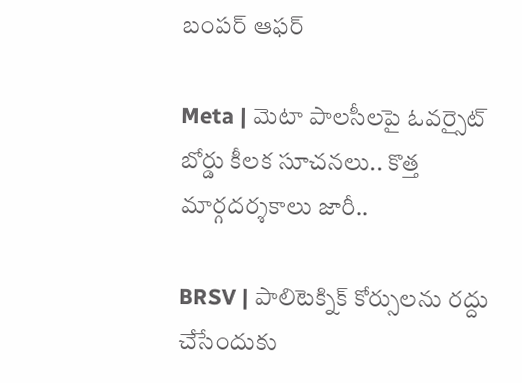బంపర్ ఆఫర్

Meta | మెటా పాలసీలపై ఓవర్సైట్ బోర్డు కీలక సూచనలు.. కొత్త మార్గదర్శకాలు జారీ..

BRSV | పాలిటెక్నిక్ కోర్సులను రద్దు చేసేందుకు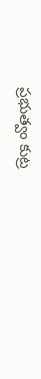ప్రభుత్వం కుట్ర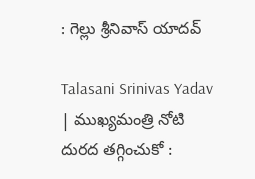: గెల్లు శ్రీనివాస్ యాదవ్

Talasani Srinivas Yadav | ముఖ్యమంత్రి నోటి దురద తగ్గించుకో :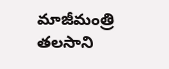మాజీమంత్రి తలసాని